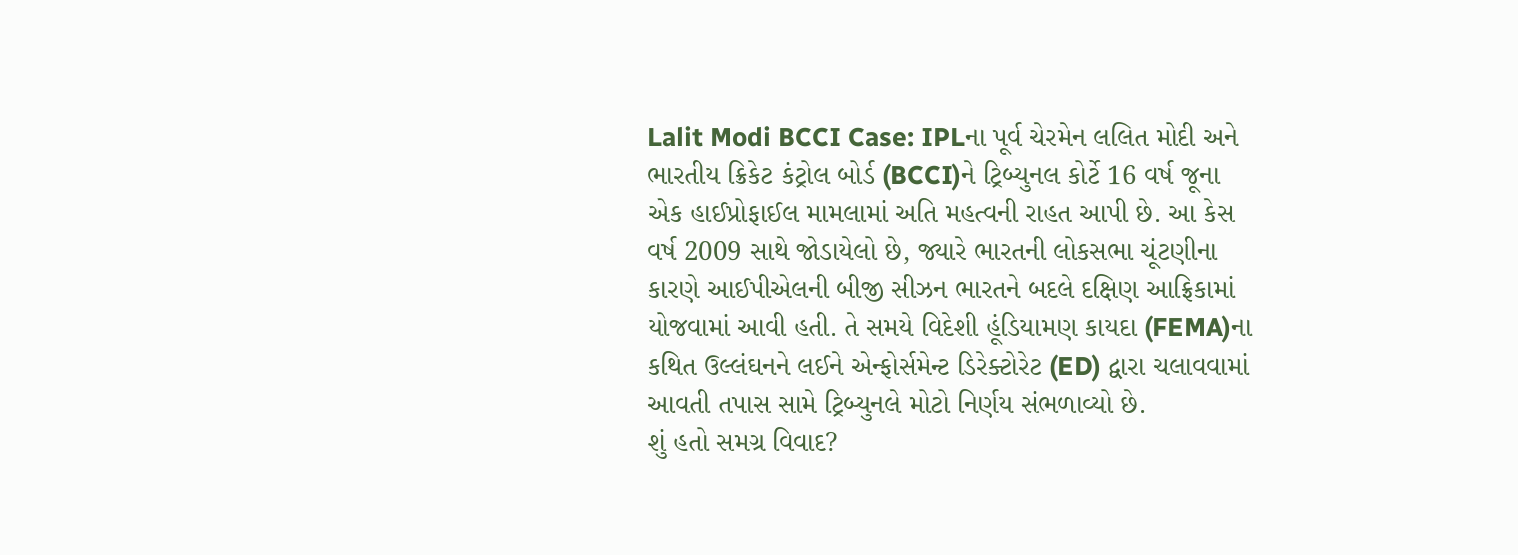Lalit Modi BCCI Case: IPLના પૂર્વ ચેરમેન લલિત મોદી અને ભારતીય ક્રિકેટ કંટ્રોલ બોર્ડ (BCCI)ને ટ્રિબ્યુનલ કોર્ટે 16 વર્ષ જૂના એક હાઈપ્રોફાઈલ મામલામાં અતિ મહત્વની રાહત આપી છે. આ કેસ વર્ષ 2009 સાથે જોડાયેલો છે, જ્યારે ભારતની લોકસભા ચૂંટણીના કારણે આઈપીએલની બીજી સીઝન ભારતને બદલે દક્ષિણ આફ્રિકામાં યોજવામાં આવી હતી. તે સમયે વિદેશી હૂંડિયામણ કાયદા (FEMA)ના કથિત ઉલ્લંઘનને લઈને એન્ફોર્સમેન્ટ ડિરેક્ટોરેટ (ED) દ્વારા ચલાવવામાં આવતી તપાસ સામે ટ્રિબ્યુનલે મોટો નિર્ણય સંભળાવ્યો છે.
શું હતો સમગ્ર વિવાદ?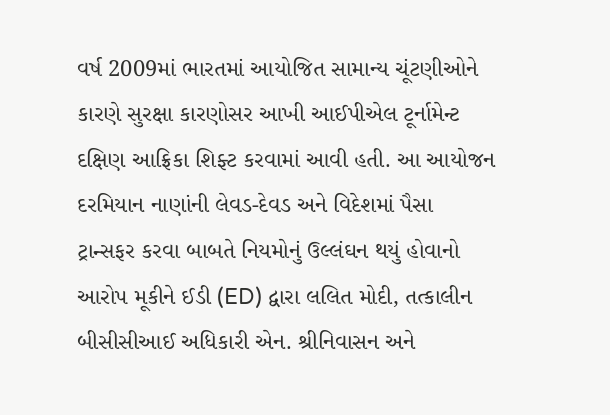વર્ષ 2009માં ભારતમાં આયોજિત સામાન્ય ચૂંટણીઓને કારણે સુરક્ષા કારણોસર આખી આઈપીએલ ટૂર્નામેન્ટ દક્ષિણ આફ્રિકા શિફ્ટ કરવામાં આવી હતી. આ આયોજન દરમિયાન નાણાંની લેવડ-દેવડ અને વિદેશમાં પૈસા ટ્રાન્સફર કરવા બાબતે નિયમોનું ઉલ્લંઘન થયું હોવાનો આરોપ મૂકીને ઈડી (ED) દ્વારા લલિત મોદી, તત્કાલીન બીસીસીઆઈ અધિકારી એન. શ્રીનિવાસન અને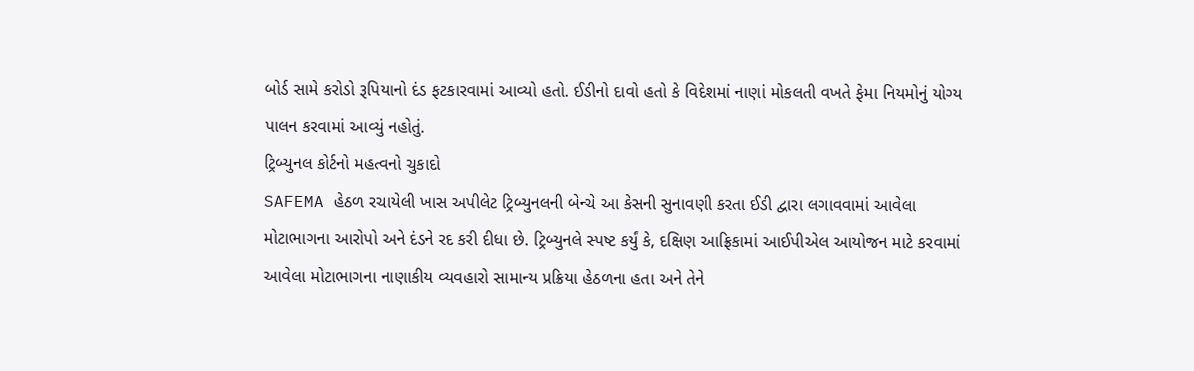બોર્ડ સામે કરોડો રૂપિયાનો દંડ ફટકારવામાં આવ્યો હતો. ઈડીનો દાવો હતો કે વિદેશમાં નાણાં મોકલતી વખતે ફેમા નિયમોનું યોગ્ય પાલન કરવામાં આવ્યું નહોતું.
ટ્રિબ્યુનલ કોર્ટનો મહત્વનો ચુકાદો
SAFEMA હેઠળ રચાયેલી ખાસ અપીલેટ ટ્રિબ્યુનલની બેન્ચે આ કેસની સુનાવણી કરતા ઈડી દ્વારા લગાવવામાં આવેલા મોટાભાગના આરોપો અને દંડને રદ કરી દીધા છે. ટ્રિબ્યુનલે સ્પષ્ટ કર્યું કે, દક્ષિણ આફ્રિકામાં આઈપીએલ આયોજન માટે કરવામાં આવેલા મોટાભાગના નાણાકીય વ્યવહારો સામાન્ય પ્રક્રિયા હેઠળના હતા અને તેને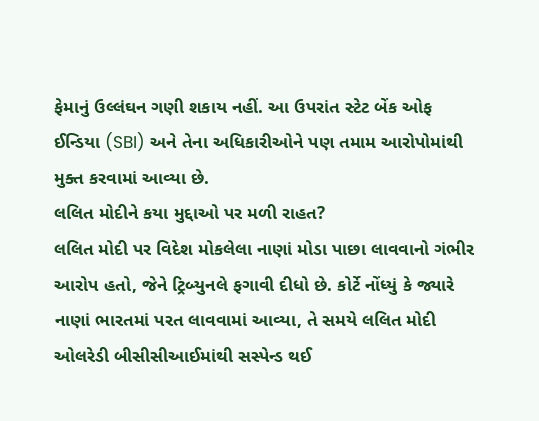ફેમાનું ઉલ્લંઘન ગણી શકાય નહીં. આ ઉપરાંત સ્ટેટ બેંક ઓફ ઈન્ડિયા (SBI) અને તેના અધિકારીઓને પણ તમામ આરોપોમાંથી મુક્ત કરવામાં આવ્યા છે.
લલિત મોદીને કયા મુદ્દાઓ પર મળી રાહત?
લલિત મોદી પર વિદેશ મોકલેલા નાણાં મોડા પાછા લાવવાનો ગંભીર આરોપ હતો, જેને ટ્રિબ્યુનલે ફગાવી દીધો છે. કોર્ટે નોંધ્યું કે જ્યારે નાણાં ભારતમાં પરત લાવવામાં આવ્યા, તે સમયે લલિત મોદી ઓલરેડી બીસીસીઆઈમાંથી સસ્પેન્ડ થઈ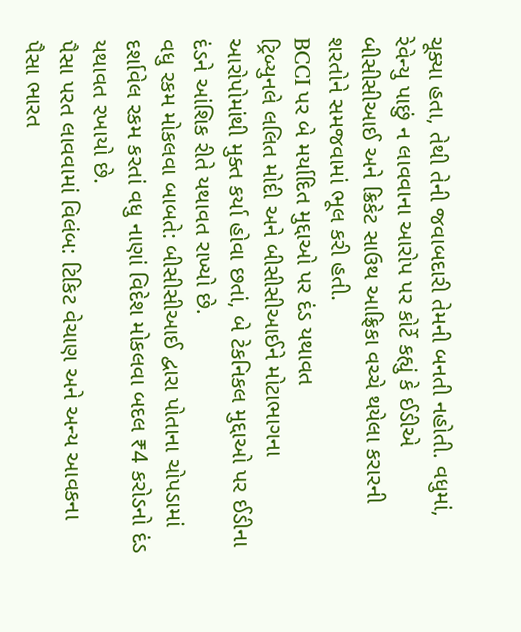ચૂક્યા હતા, તેથી તેની જવાબદારી તેમની બનતી નહોતી. વધુમાં, રેવેન્યુ પાછું ન લાવવાના આરોપ પર કોર્ટે કહ્યું કે ઈડીએ બીસીસીઆઈ અને ક્રિકેટ સાઉથ આફ્રિકા વચ્ચે થયેલા કરારની શરતોને સમજવામાં ભૂલ કરી હતી.
BCCI પર બે મર્યાદિત મુદ્દાઓ પર દંડ યથાવત
ટ્રિબ્યુનલે લલિત મોદી અને બીસીસીઆઈને મોટાભાગના આરોપોમાંથી મુક્ત કર્યા હોવા છતાં, બે ટેકનિકલ મુદ્દાઓ પર ઈડીના દંડને આંશિક રીતે યથાવત રાખ્યો છે.
વધુ રકમ મોકલવા બાબતે: બીસીસીઆઈ દ્વારા પોતાના ચોપડામાં દર્શાવેલ રકમ કરતાં વધુ નાણાં વિદેશ મોકલવા બદલ ₹4 કરોડનો દંડ યથાવત રખાયો છે.
પૈસા પરત લાવવામાં વિલંબ: ટિકિટ વેચાણ અને અન્ય આવકના પૈસા ભારત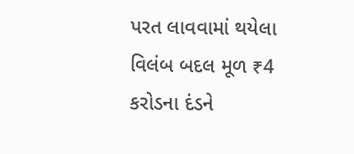પરત લાવવામાં થયેલા વિલંબ બદલ મૂળ ₹4 કરોડના દંડને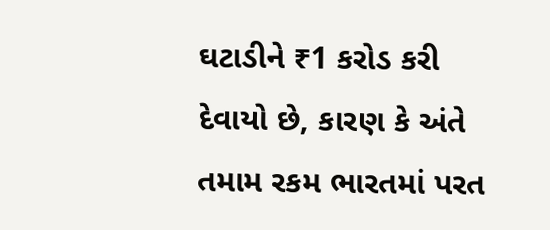ઘટાડીને ₹1 કરોડ કરી દેવાયો છે, કારણ કે અંતે તમામ રકમ ભારતમાં પરત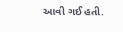આવી ગઈ હતી.